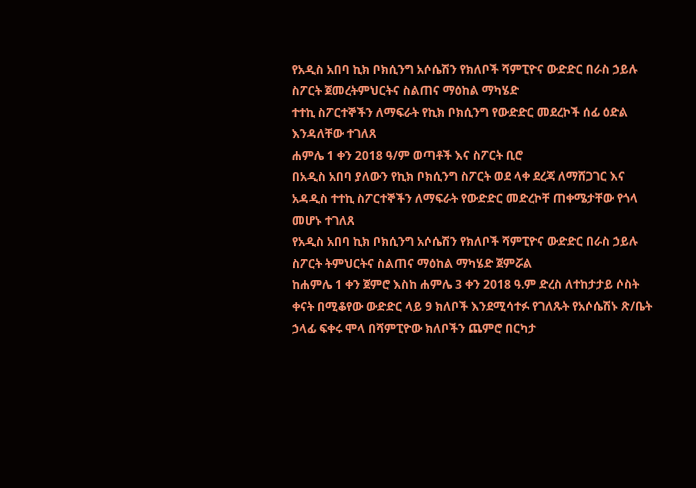የአዲስ አበባ ኪክ ቦክሲንግ አሶሴሽን የክለቦች ሻምፒዮና ውድድር በራስ ኃይሉ ስፖርት ጀመረትምህርትና ስልጠና ማዕከል ማካሄድ
ተተኪ ስፖርተኞችን ለማፍራት የኪክ ቦክሲንግ የውድድር መደረኮች ሰፊ ዕድል እንዳለቸው ተገለጸ
ሐምሌ 1 ቀን 2018 ዓ/ም ወጣቶች እና ስፖርት ቢሮ
በአዲስ አበባ ያለውን የኪክ ቦክሲንግ ስፖርት ወደ ላቀ ደረጃ ለማሸጋገር እና አዳዲስ ተተኪ ስፖርተኞችን ለማፍራት የውድድር መድረኮቸ ጠቀሜታቸው የጎላ መሆኑ ተገለጸ
የአዲስ አበባ ኪክ ቦክሲንግ አሶሴሽን የክለቦች ሻምፒዮና ውድድር በራስ ኃይሉ ስፖርት ትምህርትና ስልጠና ማዕከል ማካሄድ ጀምሯል
ከሐምሌ 1 ቀን ጀምሮ እስከ ሐምሌ 3 ቀን 2018 ዓ.ም ድረስ ለተከታታይ ሶስት ቀናት በሚቆየው ውድድር ላይ 9 ክለቦች እንደሚሳተፉ የገለጹት የአሶሴሽኑ ጽ/ቤት ኃላፊ ፍቀሩ ሞላ በሻምፒዮው ክለቦችን ጨምሮ በርካታ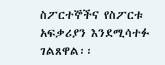ስፖርተኞችና የስፖርቱ አፍቃሪያን እንደሚሳተፉ ገልጸዋል፡፡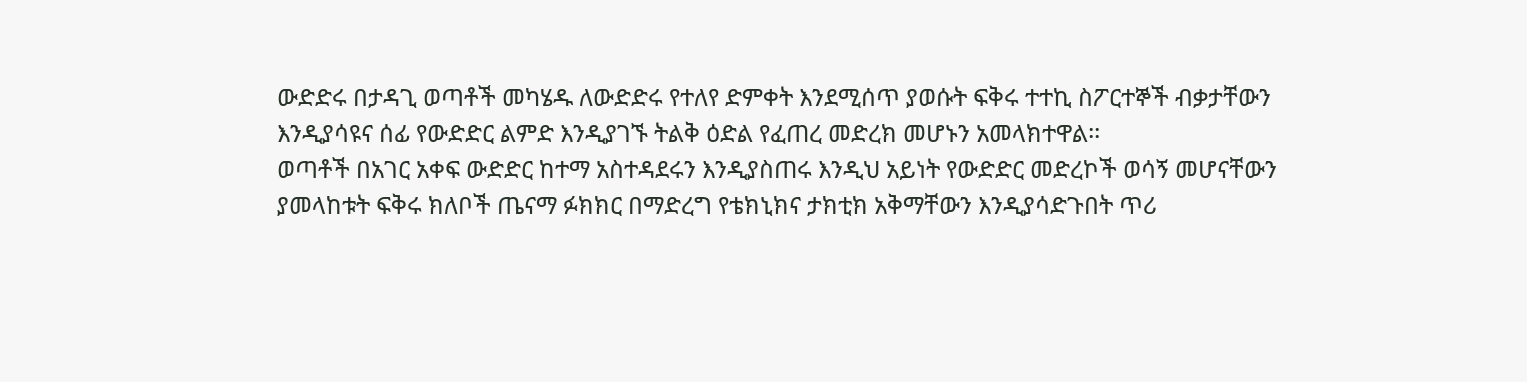ውድድሩ በታዳጊ ወጣቶች መካሄዱ ለውድድሩ የተለየ ድምቀት እንደሚሰጥ ያወሱት ፍቅሩ ተተኪ ስፖርተኞች ብቃታቸውን እንዲያሳዩና ሰፊ የውድድር ልምድ እንዲያገኙ ትልቅ ዕድል የፈጠረ መድረክ መሆኑን አመላክተዋል፡፡
ወጣቶች በአገር አቀፍ ውድድር ከተማ አስተዳደሩን እንዲያስጠሩ እንዲህ አይነት የውድድር መድረኮች ወሳኝ መሆናቸውን ያመላከቱት ፍቅሩ ክለቦች ጤናማ ፉክክር በማድረግ የቴክኒክና ታክቲክ አቅማቸውን እንዲያሳድጉበት ጥሪ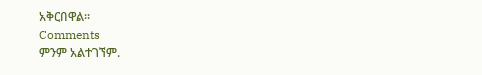አቅርበዋል፡፡
Comments
ምንም አልተገኘም.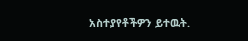አስተያየቶችዎን ይተዉት.